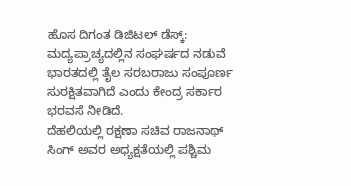ಹೊಸ ದಿಗಂತ ಡಿಜಿಟಲ್ ಡೆಸ್ಕ್:
ಮದ್ಯಪ್ರಾಚ್ಯದಲ್ಲಿನ ಸಂಘರ್ಷದ ನಡುವೆ ಭಾರತದಲ್ಲಿ ತೈಲ ಸರಬರಾಜು ಸಂಪೂರ್ಣ ಸುರಕ್ಷಿತವಾಗಿದೆ ಎಂದು ಕೇಂದ್ರ ಸರ್ಕಾರ ಭರವಸೆ ನೀಡಿದೆ.
ದೆಹಲಿಯಲ್ಲಿ ರಕ್ಷಣಾ ಸಚಿವ ರಾಜನಾಥ್ ಸಿಂಗ್ ಅವರ ಅಧ್ಯಕ್ಷತೆಯಲ್ಲಿ ಪಶ್ಚಿಮ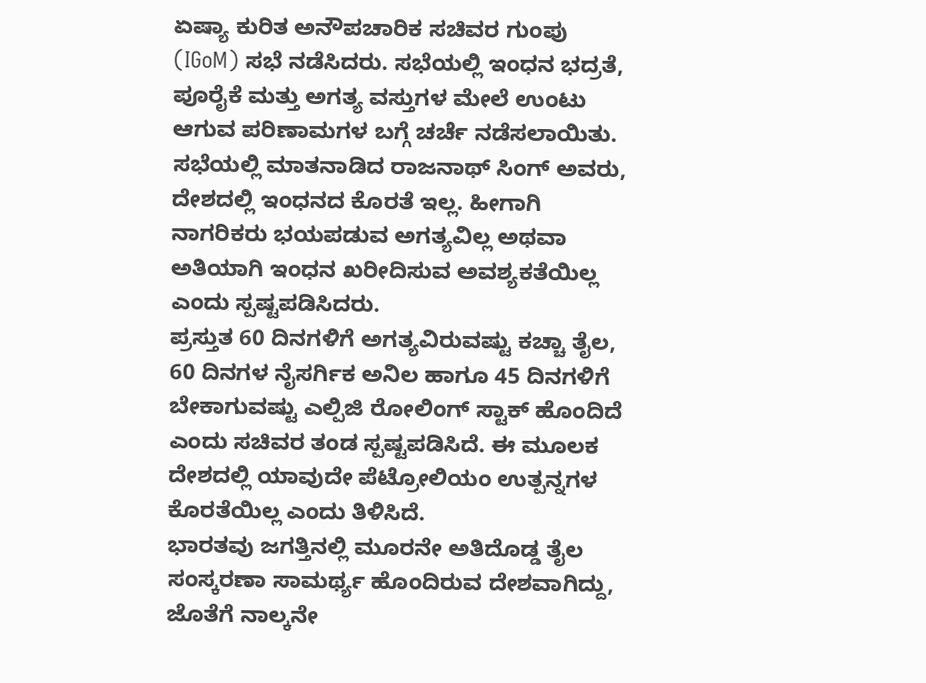ಏಷ್ಯಾ ಕುರಿತ ಅನೌಪಚಾರಿಕ ಸಚಿವರ ಗುಂಪು (IGoM) ಸಭೆ ನಡೆಸಿದರು. ಸಭೆಯಲ್ಲಿ ಇಂಧನ ಭದ್ರತೆ, ಪೂರೈಕೆ ಮತ್ತು ಅಗತ್ಯ ವಸ್ತುಗಳ ಮೇಲೆ ಉಂಟು ಆಗುವ ಪರಿಣಾಮಗಳ ಬಗ್ಗೆ ಚರ್ಚೆ ನಡೆಸಲಾಯಿತು.
ಸಭೆಯಲ್ಲಿ ಮಾತನಾಡಿದ ರಾಜನಾಥ್ ಸಿಂಗ್ ಅವರು, ದೇಶದಲ್ಲಿ ಇಂಧನದ ಕೊರತೆ ಇಲ್ಲ. ಹೀಗಾಗಿ ನಾಗರಿಕರು ಭಯಪಡುವ ಅಗತ್ಯವಿಲ್ಲ ಅಥವಾ ಅತಿಯಾಗಿ ಇಂಧನ ಖರೀದಿಸುವ ಅವಶ್ಯಕತೆಯಿಲ್ಲ ಎಂದು ಸ್ಪಷ್ಟಪಡಿಸಿದರು.
ಪ್ರಸ್ತುತ 60 ದಿನಗಳಿಗೆ ಅಗತ್ಯವಿರುವಷ್ಟು ಕಚ್ಚಾ ತೈಲ, 60 ದಿನಗಳ ನೈಸರ್ಗಿಕ ಅನಿಲ ಹಾಗೂ 45 ದಿನಗಳಿಗೆ ಬೇಕಾಗುವಷ್ಟು ಎಲ್ಪಿಜಿ ರೋಲಿಂಗ್ ಸ್ಟಾಕ್ ಹೊಂದಿದೆ ಎಂದು ಸಚಿವರ ತಂಡ ಸ್ಪಷ್ಟಪಡಿಸಿದೆ. ಈ ಮೂಲಕ ದೇಶದಲ್ಲಿ ಯಾವುದೇ ಪೆಟ್ರೋಲಿಯಂ ಉತ್ಪನ್ನಗಳ ಕೊರತೆಯಿಲ್ಲ ಎಂದು ತಿಳಿಸಿದೆ.
ಭಾರತವು ಜಗತ್ತಿನಲ್ಲಿ ಮೂರನೇ ಅತಿದೊಡ್ಡ ತೈಲ ಸಂಸ್ಕರಣಾ ಸಾಮರ್ಥ್ಯ ಹೊಂದಿರುವ ದೇಶವಾಗಿದ್ದು, ಜೊತೆಗೆ ನಾಲ್ಕನೇ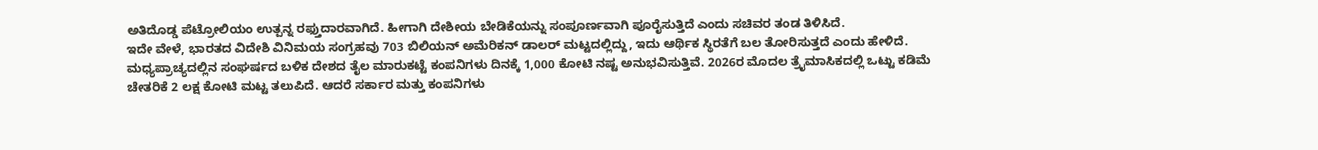ಅತಿದೊಡ್ಡ ಪೆಟ್ರೋಲಿಯಂ ಉತ್ಪನ್ನ ರಫ್ತುದಾರವಾಗಿದೆ. ಹೀಗಾಗಿ ದೇಶೀಯ ಬೇಡಿಕೆಯನ್ನು ಸಂಪೂರ್ಣವಾಗಿ ಪೂರೈಸುತ್ತಿದೆ ಎಂದು ಸಚಿವರ ತಂಡ ತಿಳಿಸಿದೆ.
ಇದೇ ವೇಳೆ, ಭಾರತದ ವಿದೇಶಿ ವಿನಿಮಯ ಸಂಗ್ರಹವು 703 ಬಿಲಿಯನ್ ಅಮೆರಿಕನ್ ಡಾಲರ್ ಮಟ್ಟದಲ್ಲಿದ್ದು, ಇದು ಆರ್ಥಿಕ ಸ್ಥಿರತೆಗೆ ಬಲ ತೋರಿಸುತ್ತದೆ ಎಂದು ಹೇಳಿದೆ.
ಮಧ್ಯಪ್ರಾಚ್ಯದಲ್ಲಿನ ಸಂಘರ್ಷದ ಬಳಿಕ ದೇಶದ ತೈಲ ಮಾರುಕಟ್ಟೆ ಕಂಪನಿಗಳು ದಿನಕ್ಕೆ 1,000 ಕೋಟಿ ನಷ್ಟ ಅನುಭವಿಸುತ್ತಿವೆ. 2026ರ ಮೊದಲ ತ್ರೈಮಾಸಿಕದಲ್ಲಿ ಒಟ್ಟು ಕಡಿಮೆ ಚೇತರಿಕೆ 2 ಲಕ್ಷ ಕೋಟಿ ಮಟ್ಟ ತಲುಪಿದೆ. ಆದರೆ ಸರ್ಕಾರ ಮತ್ತು ಕಂಪನಿಗಳು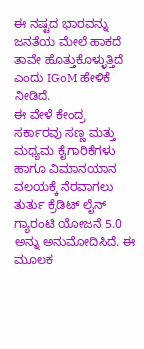ಈ ನಷ್ಟದ ಭಾರವನ್ನು ಜನತೆಯ ಮೇಲೆ ಹಾಕದೆ ತಾವೇ ಹೊತ್ತುಕೊಳ್ಳುತ್ತಿದೆ ಎಂದು IGoM ಹೇಳಿಕೆ ನೀಡಿದೆ.
ಈ ವೇಳೆ ಕೇಂದ್ರ ಸರ್ಕಾರವು ಸಣ್ಣ ಮತ್ತು ಮಧ್ಯಮ ಕೈಗಾರಿಕೆಗಳು ಹಾಗೂ ವಿಮಾನಯಾನ ವಲಯಕ್ಕೆ ನೆರವಾಗಲು ತುರ್ತು ಕ್ರೆಡಿಟ್ ಲೈನ್ ಗ್ಯಾರಂಟಿ ಯೋಜನೆ 5.0 ಅನ್ನು ಅನುಮೋದಿಸಿದೆ. ಈ ಮೂಲಕ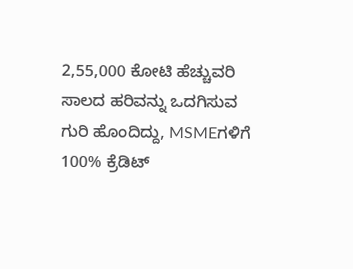2,55,000 ಕೋಟಿ ಹೆಚ್ಚುವರಿ ಸಾಲದ ಹರಿವನ್ನು ಒದಗಿಸುವ ಗುರಿ ಹೊಂದಿದ್ದು, MSMEಗಳಿಗೆ 100% ಕ್ರೆಡಿಟ್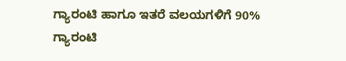ಗ್ಯಾರಂಟಿ ಹಾಗೂ ಇತರೆ ವಲಯಗಳಿಗೆ 90% ಗ್ಯಾರಂಟಿ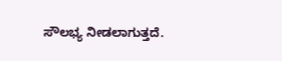ಸೌಲಭ್ಯ ನೀಡಲಾಗುತ್ತದೆ.